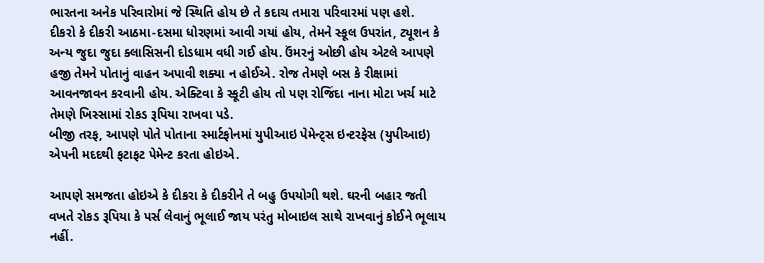ભારતના અનેક પરિવારોમાં જે સ્થિતિ હોય છે તે કદાચ તમારા પરિવારમાં પણ હશે.
દીકરો કે દીકરી આઠમા-દસમા ધોરણમાં આવી ગયાં હોય, તેમને સ્કૂલ ઉપરાંત, ટ્યૂશન કે અન્ય જુદા જુદા ક્લાસિસની દોડધામ વધી ગઈ હોય. ઉંમરનું ઓછી હોય એટલે આપણે હજી તેમને પોતાનું વાહન અપાવી શક્યા ન હોઈએ. રોજ તેમણે બસ કે રીક્ષામાં આવનજાવન કરવાની હોય. એક્ટિવા કે સ્કૂટી હોય તો પણ રોજિંદા નાના મોટા ખર્ચ માટે તેમણે ખિસ્સામાં રોકડ રૂપિયા રાખવા પડે.
બીજી તરફ, આપણે પોતે પોતાના સ્માર્ટફોનમાં યુપીઆઇ પેમેન્ટ્સ ઇન્ટરફેસ (યુપીઆઇ) એપની મદદથી ફટાફટ પેમેન્ટ કરતા હોઇએ.

આપણે સમજતા હોઇએ કે દીકરા કે દીકરીને તે બહુ ઉપયોગી થશે. ઘરની બહાર જતી વખતે રોકડ રૂપિયા કે પર્સ લેવાનું ભૂલાઈ જાય પરંતુ મોબાઇલ સાથે રાખવાનું કોઈને ભૂલાય નહીં.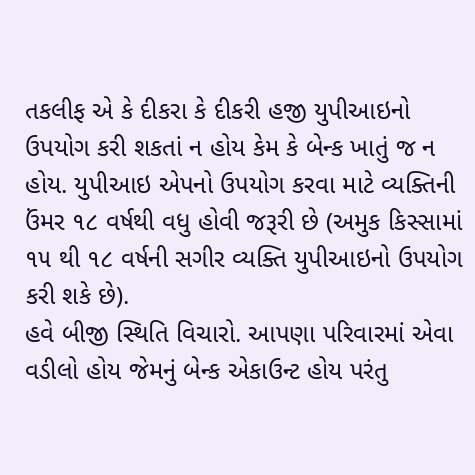તકલીફ એ કે દીકરા કે દીકરી હજી યુપીઆઇનો ઉપયોગ કરી શકતાં ન હોય કેમ કે બેન્ક ખાતું જ ન હોય. યુપીઆઇ એપનો ઉપયોગ કરવા માટે વ્યક્તિની ઉંમર ૧૮ વર્ષથી વધુ હોવી જરૂરી છે (અમુક કિસ્સામાં ૧૫ થી ૧૮ વર્ષની સગીર વ્યક્તિ યુપીઆઇનો ઉપયોગ કરી શકે છે).
હવે બીજી સ્થિતિ વિચારો. આપણા પરિવારમાં એવા વડીલો હોય જેમનું બેન્ક એકાઉન્ટ હોય પરંતુ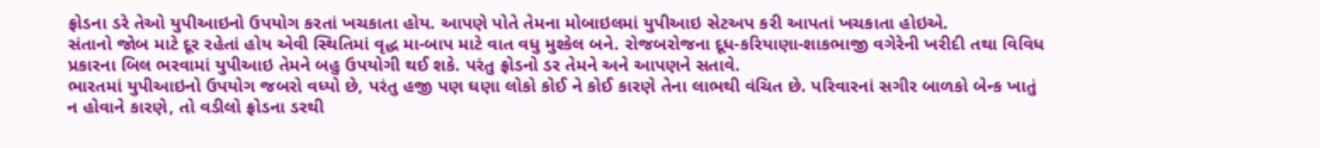ફ્રોડના ડરે તેઓ યુપીઆઇનો ઉપયોગ કરતાં ખચકાતા હોય. આપણે પોતે તેમના મોબાઇલમાં યુપીઆઇ સેટઅપ કરી આપતાં ખચકાતા હોઇએ.
સંતાનો જોબ માટે દૂર રહેતાં હોય એવી સ્થિતિમાં વૃદ્ધ મા-બાપ માટે વાત વધુ મુશ્કેલ બને. રોજબરોજના દૂધ-કરિયાણા-શાકભાજી વગેરેની ખરીદી તથા વિવિધ પ્રકારના બિલ ભરવામાં યુપીઆઇ તેમને બહુ ઉપયોગી થઈ શકે. પરંતુ ફ્રોડનો ડર તેમને અને આપણને સતાવે.
ભારતમાં યુપીઆઇનો ઉપયોગ જબરો વધ્યો છે, પરંતુ હજી પણ ઘણા લોકો કોઈ ને કોઈ કારણે તેના લાભથી વંચિત છે. પરિવારનાં સગીર બાળકો બેન્ક ખાતું ન હોવાને કારણે, તો વડીલો ફ્રોડના ડરથી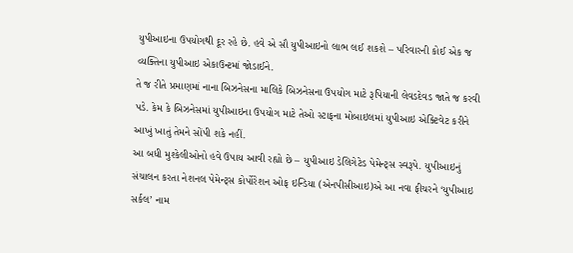યુપીઆઇના ઉપયોગથી દૂર રહે છે. હવે એ સૌ યુપીઆઇનો લાભ લઈ શકશે – પરિવારની કોઈ એક જ વ્યક્તિના યુપીઆઇ એકાઉન્ટમાં જોડાઈને.
તે જ રીતે પ્રમાણમાં નાના બિઝનેસના માલિકે બિઝનેસના ઉપયોગ માટે રૂપિયાની લેવડદેવડ જાતે જ કરવી પડે. કેમ કે બિઝનેસમાં યુપીઆઇના ઉપયોગ માટે તેઓ સ્ટાફના મોબાઇલમાં યુપીઆઇ એક્ટિવેટ કરીને આખું ખાતું તેમને સોંપી શકે નહીં.
આ બધી મુશ્કેલીઓનો હવે ઉપાય આવી રહ્યો છે – યુપીઆઇ ડેલિગેટેડ પેમેન્ટ્સ સ્વરૂપે. યુપીઆઇનું સંચાલન કરતા નેશનલ પેમેન્ટ્સ કોર્પોરેશન ઓફ ઇન્ડિયા (એનપીસીઆઇ)એ આ નવા ફીચરને ‘યુપીઆઇ સર્કલ’ નામ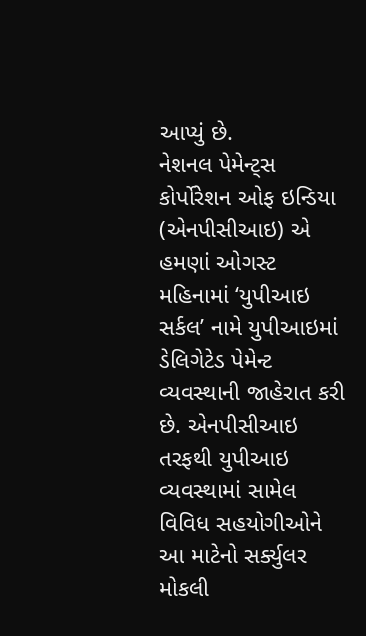આપ્યું છે.
નેશનલ પેમેન્ટ્સ કોર્પોરેશન ઓફ ઇન્ડિયા (એનપીસીઆઇ) એ હમણાં ઓગસ્ટ મહિનામાં ‘યુપીઆઇ સર્કલ’ નામે યુપીઆઇમાં ડેલિગેટેડ પેમેન્ટ વ્યવસ્થાની જાહેરાત કરી છે. એનપીસીઆઇ તરફથી યુપીઆઇ વ્યવસ્થામાં સામેલ વિવિધ સહયોગીઓને આ માટેનો સર્ક્યુલર મોકલી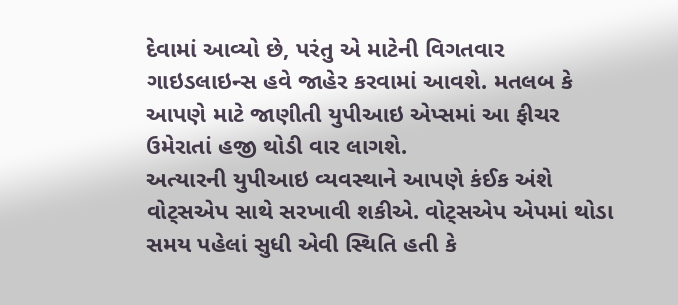દેવામાં આવ્યો છે, પરંતુ એ માટેની વિગતવાર ગાઇડલાઇન્સ હવે જાહેર કરવામાં આવશે. મતલબ કે આપણે માટે જાણીતી યુપીઆઇ એપ્સમાં આ ફીચર ઉમેરાતાં હજી થોડી વાર લાગશે.
અત્યારની યુપીઆઇ વ્યવસ્થાને આપણે કંઈક અંશે વોટ્સએપ સાથે સરખાવી શકીએ. વોટ્સએપ એપમાં થોડા સમય પહેલાં સુધી એવી સ્થિતિ હતી કે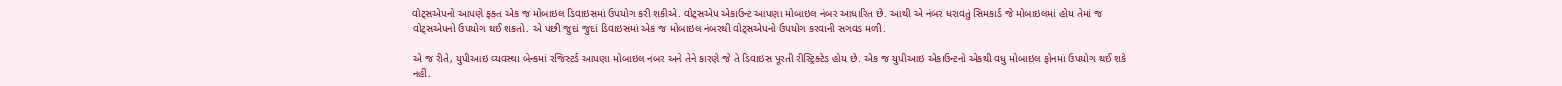વોટ્સએપનો આપણે ફક્ત એક જ મોબાઇલ ડિવાઇસમાં ઉપયોગ કરી શકીએ. વોટ્સએપ એકાઉન્ટ આપણા મોબાઇલ નંબર આધારિત છે. આથી એ નંબર ધરાવતું સિમકાર્ડ જે મોબાઇલમાં હોય તેમાં જ વોટ્સએપનો ઉપયોગ થઈ શકતો. એ પછી જુદાં જુદાં ડિવાઇસમાં એક જ મોબાઇલ નંબરથી વોટ્સએપનો ઉપયોગ કરવાની સગવડ મળી.

એ જ રીતે, યુપીઆઇ વ્યવસ્થા બેન્કમાં રજિસ્ટર્ડ આપણા મોબાઇલ નંબર અને તેને કારણે જે તે ડિવાઇસ પૂરતી રીસ્ટ્રિક્ટેડ હોય છે. એક જ યુપીઆઇ એકાઉન્ટનો એકથી વધુ મોબાઇલ ફોનમાં ઉપયોગ થઈ શકે નહીં.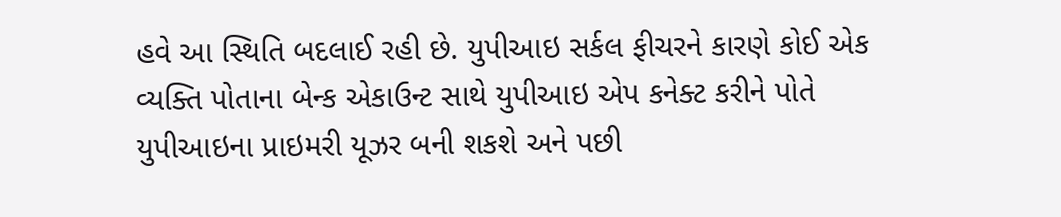હવે આ સ્થિતિ બદલાઈ રહી છે. યુપીઆઇ સર્કલ ફીચરને કારણે કોઈ એક વ્યક્તિ પોતાના બેન્ક એકાઉન્ટ સાથે યુપીઆઇ એપ કનેક્ટ કરીને પોતે યુપીઆઇના પ્રાઇમરી યૂઝર બની શકશે અને પછી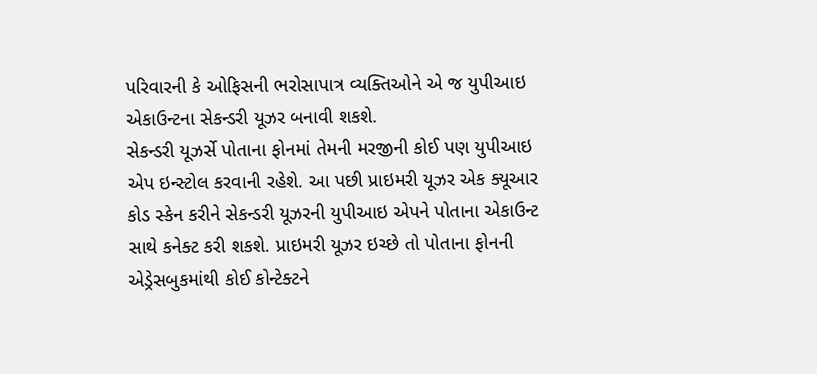પરિવારની કે ઓફિસની ભરોસાપાત્ર વ્યક્તિઓને એ જ યુપીઆઇ એકાઉન્ટના સેકન્ડરી યૂઝર બનાવી શકશે.
સેકન્ડરી યૂઝર્સે પોતાના ફોનમાં તેમની મરજીની કોઈ પણ યુપીઆઇ એપ ઇન્સ્ટોલ કરવાની રહેશે. આ પછી પ્રાઇમરી યૂઝર એક ક્યૂઆર કોડ સ્કેન કરીને સેકન્ડરી યૂઝરની યુપીઆઇ એપને પોતાના એકાઉન્ટ સાથે કનેક્ટ કરી શકશે. પ્રાઇમરી યૂઝર ઇચ્છે તો પોતાના ફોનની એડ્રેસબુકમાંથી કોઈ કોન્ટેક્ટને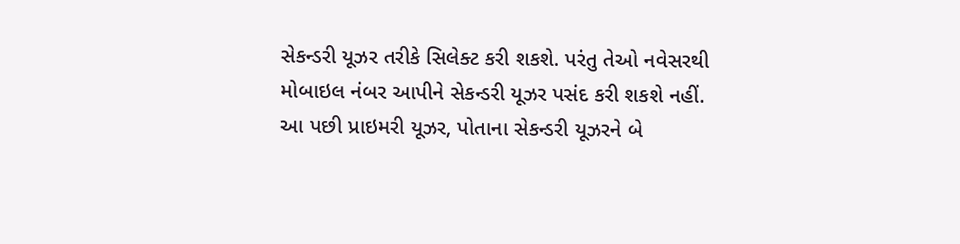સેકન્ડરી યૂઝર તરીકે સિલેક્ટ કરી શકશે. પરંતુ તેઓ નવેસરથી મોબાઇલ નંબર આપીને સેકન્ડરી યૂઝર પસંદ કરી શકશે નહીં.
આ પછી પ્રાઇમરી યૂઝર, પોતાના સેકન્ડરી યૂઝરને બે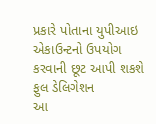પ્રકારે પોતાના યુપીઆઇ એકાઉન્ટનો ઉપયોગ કરવાની છૂટ આપી શકશે
ફુલ ડેલિગેશન
આ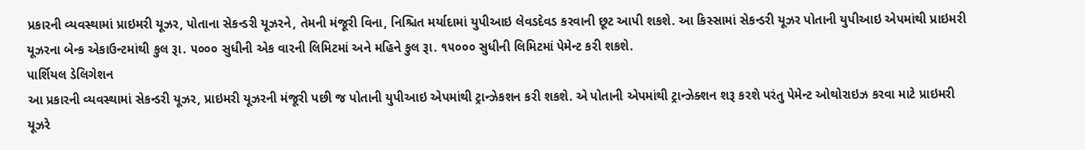પ્રકારની વ્યવસ્થામાં પ્રાઇમરી યૂઝર, પોતાના સેકન્ડરી યૂઝરને, તેમની મંજૂરી વિના, નિશ્ચિત મર્યાદામાં યુપીઆઇ લેવડદેવડ કરવાની છૂટ આપી શકશે. આ કિસ્સામાં સેકન્ડરી યૂઝર પોતાની યુપીઆઇ એપમાંથી પ્રાઇમરી યૂઝરના બેન્ક એકાઉન્ટમાંથી કુલ રૂા. ૫૦૦૦ સુધીની એક વારની લિમિટમાં અને મહિને કુલ રૂા. ૧૫૦૦૦ સુધીની લિમિટમાં પેમેન્ટ કરી શકશે.
પાર્શિયલ ડેલિગેશન
આ પ્રકારની વ્યવસ્થામાં સેકન્ડરી યૂઝર, પ્રાઇમરી યૂઝરની મંજૂરી પછી જ પોતાની યુપીઆઇ એપમાંથી ટ્રાન્ઝેકશન કરી શકશે. એ પોતાની એપમાંથી ટ્રાન્ઝેક્શન શરૂ કરશે પરંતુ પેમેન્ટ ઓથોરાઇઝ કરવા માટે પ્રાઇમરી યૂઝરે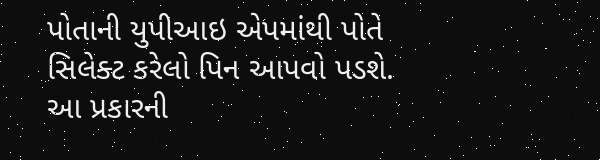પોતાની યુપીઆઇ એપમાંથી પોતે સિલેક્ટ કરેલો પિન આપવો પડશે. આ પ્રકારની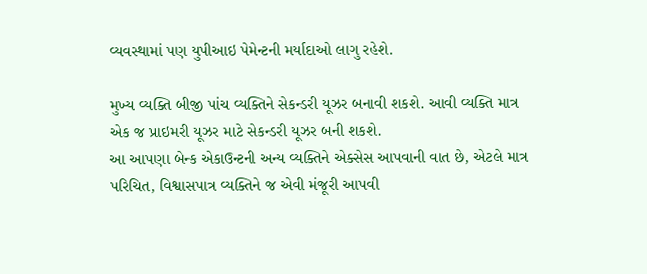વ્યવસ્થામાં પણ યુપીઆઇ પેમેન્ટની મર્યાદાઓ લાગુ રહેશે.

મુખ્ય વ્યક્તિ બીજી પાંચ વ્યક્તિને સેકન્ડરી યૂઝર બનાવી શકશે. આવી વ્યક્તિ માત્ર એક જ પ્રાઇમરી યૂઝર માટે સેકન્ડરી યૂઝર બની શકશે.
આ આપણા બેન્ક એકાઉન્ટની અન્ય વ્યક્તિને એક્સેસ આપવાની વાત છે, એટલે માત્ર પરિચિત, વિશ્વાસપાત્ર વ્યક્તિને જ એવી મંજૂરી આપવી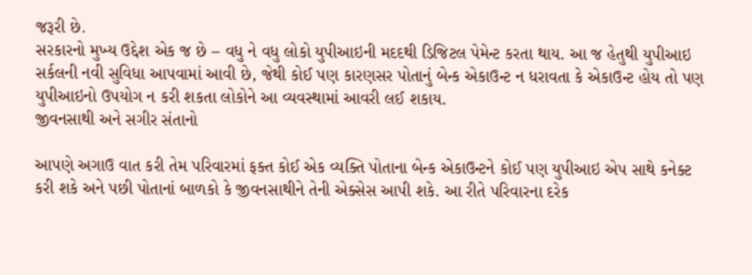જરૂરી છે.
સરકારનો મુખ્ય ઉદ્દેશ એક જ છે – વધુ ને વધુ લોકો યુપીઆઇની મદદથી ડિજિટલ પેમેન્ટ કરતા થાય. આ જ હેતુથી યુપીઆઇ સર્કલની નવી સુવિધા આપવામાં આવી છે, જેથી કોઈ પણ કારણસર પોતાનું બેન્ક એકાઉન્ટ ન ધરાવતા કે એકાઉન્ટ હોય તો પણ યુપીઆઇનો ઉપયોગ ન કરી શકતા લોકોને આ વ્યવસ્થામાં આવરી લઈ શકાય.
જીવનસાથી અને સગીર સંતાનો

આપણે અગાઉ વાત કરી તેમ પરિવારમાં ફક્ત કોઈ એક વ્યક્તિ પોતાના બેન્ક એકાઉન્ટને કોઈ પણ યુપીઆઇ એપ સાથે કનેક્ટ કરી શકે અને પછી પોતાનાં બાળકો કે જીવનસાથીને તેની એક્સેસ આપી શકે. આ રીતે પરિવારના દરેક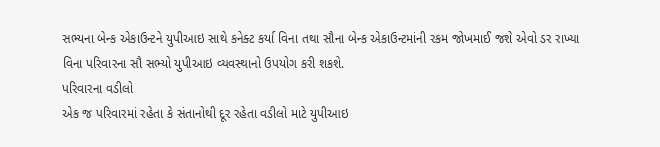સભ્યના બેન્ક એકાઉન્ટને યુપીઆઇ સાથે કનેક્ટ કર્યા વિના તથા સૌના બેન્ક એકાઉન્ટમાંની રકમ જોખમાઈ જશે એવો ડર રાખ્યા વિના પરિવારના સૌ સભ્યો યુપીઆઇ વ્યવસ્થાનો ઉપયોગ કરી શકશે.
પરિવારના વડીલો
એક જ પરિવારમાં રહેતા કે સંતાનોથી દૂર રહેતા વડીલો માટે યુપીઆઇ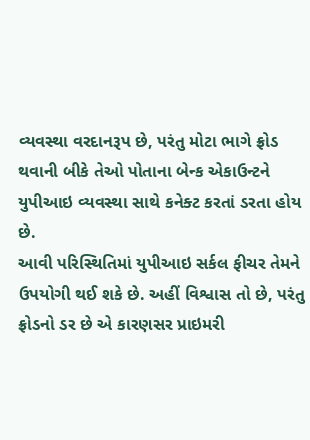વ્યવસ્થા વરદાનરૂપ છે, પરંતુ મોટા ભાગે ફ્રોડ થવાની બીકે તેઓ પોતાના બેન્ક એકાઉન્ટને યુપીઆઇ વ્યવસ્થા સાથે કનેક્ટ કરતાં ડરતા હોય છે.
આવી પરિસ્થિતિમાં યુપીઆઇ સર્કલ ફીચર તેમને ઉપયોગી થઈ શકે છે. અહીં વિશ્વાસ તો છે, પરંતુ ફ્રોડનો ડર છે એ કારણસર પ્રાઇમરી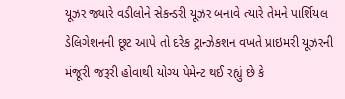યૂઝર જ્યારે વડીલોને સેકન્ડરી યૂઝર બનાવે ત્યારે તેમને પાર્શિયલ ડેલિગેશનની છૂટ આપે તો દરેક ટ્રાન્ઝેકશન વખતે પ્રાઇમરી યૂઝરની મંજૂરી જરૂરી હોવાથી યોગ્ય પેમેન્ટ થઈ રહ્યું છે કે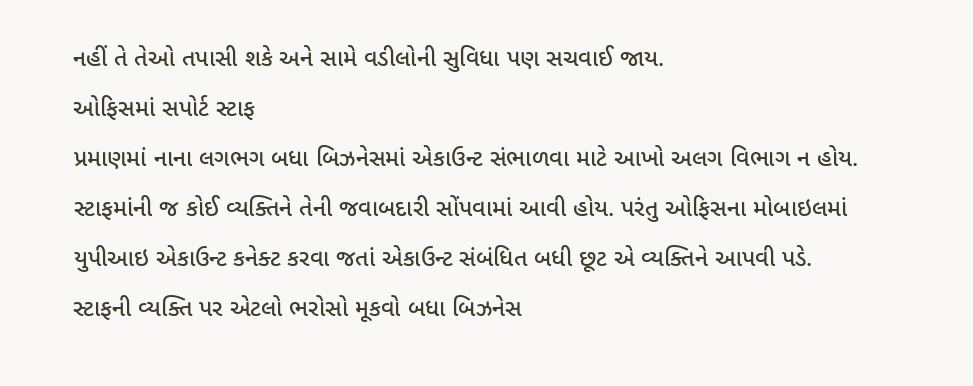નહીં તે તેઓ તપાસી શકે અને સામે વડીલોની સુવિધા પણ સચવાઈ જાય.
ઓફિસમાં સપોર્ટ સ્ટાફ
પ્રમાણમાં નાના લગભગ બધા બિઝનેસમાં એકાઉન્ટ સંભાળવા માટે આખો અલગ વિભાગ ન હોય. સ્ટાફમાંની જ કોઈ વ્યક્તિને તેની જવાબદારી સોંપવામાં આવી હોય. પરંતુ ઓફિસના મોબાઇલમાં યુપીઆઇ એકાઉન્ટ કનેક્ટ કરવા જતાં એકાઉન્ટ સંબંધિત બધી છૂટ એ વ્યક્તિને આપવી પડે. સ્ટાફની વ્યક્તિ પર એટલો ભરોસો મૂકવો બધા બિઝનેસ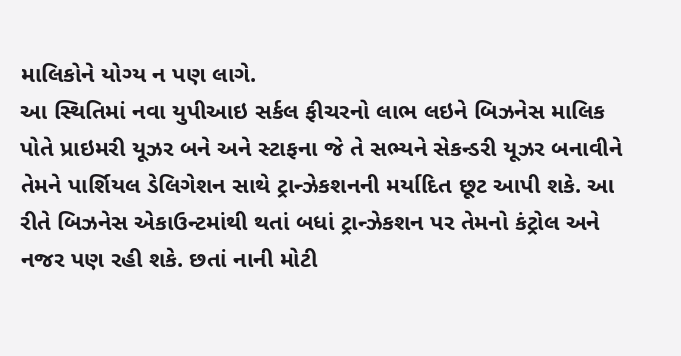માલિકોને યોગ્ય ન પણ લાગે.
આ સ્થિતિમાં નવા યુપીઆઇ સર્કલ ફીચરનો લાભ લઇને બિઝનેસ માલિક પોતે પ્રાઇમરી યૂઝર બને અને સ્ટાફના જે તે સભ્યને સેકન્ડરી યૂઝર બનાવીને તેમને પાર્શિયલ ડેલિગેશન સાથે ટ્રાન્ઝેકશનની મર્યાદિત છૂટ આપી શકે. આ રીતે બિઝનેસ એકાઉન્ટમાંથી થતાં બધાં ટ્રાન્ઝેકશન પર તેમનો કંટ્રોલ અને નજર પણ રહી શકે. છતાં નાની મોટી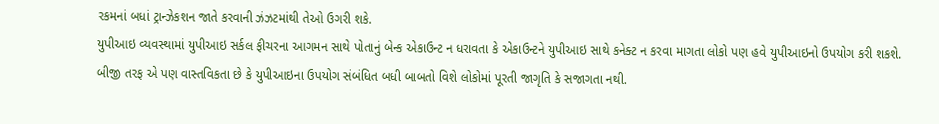રકમનાં બધાં ટ્રાન્ઝેકશન જાતે કરવાની ઝંઝટમાંથી તેઓ ઉગરી શકે.
યુપીઆઇ વ્યવસ્થામાં યુપીઆઇ સર્કલ ફીચરના આગમન સાથે પોતાનું બેન્ક એકાઉન્ટ ન ધરાવતા કે એકાઉન્ટને યુપીઆઇ સાથે કનેક્ટ ન કરવા માગતા લોકો પણ હવે યુપીઆઇનો ઉપયોગ કરી શકશે.
બીજી તરફ એ પણ વાસ્તવિકતા છે કે યુપીઆઇના ઉપયોગ સંબંધિત બધી બાબતો વિશે લોકોમાં પૂરતી જાગૃતિ કે સજાગતા નથી.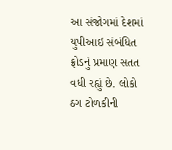આ સંજોગમાં દેશમાં યુપીઆઇ સંબંધિત ફ્રોડનું પ્રમાણ સતત વધી રહ્યું છે. લોકો ઠગ ટોળકીની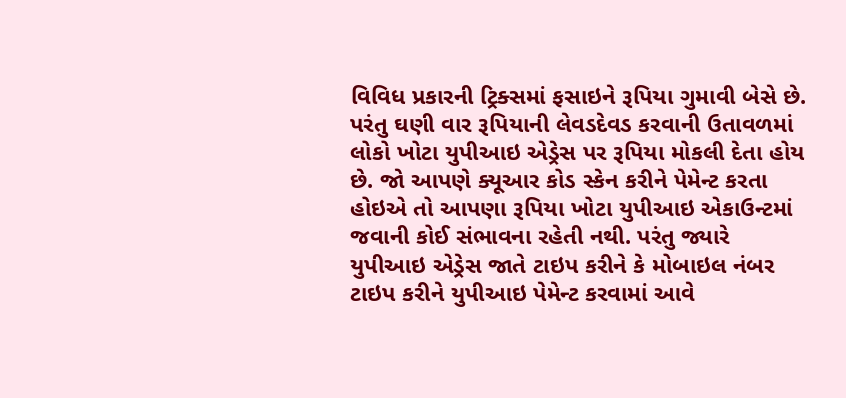વિવિધ પ્રકારની ટ્રિક્સમાં ફસાઇને રૂપિયા ગુમાવી બેસે છે.
પરંતુ ઘણી વાર રૂપિયાની લેવડદેવડ કરવાની ઉતાવળમાં લોકો ખોટા યુપીઆઇ એડ્રેસ પર રૂપિયા મોકલી દેતા હોય છે. જો આપણે ક્યૂઆર કોડ સ્કેન કરીને પેમેન્ટ કરતા હોઇએ તો આપણા રૂપિયા ખોટા યુપીઆઇ એકાઉન્ટમાં જવાની કોઈ સંભાવના રહેતી નથી. પરંતુ જ્યારે યુપીઆઇ એડ્રેસ જાતે ટાઇપ કરીને કે મોબાઇલ નંબર ટાઇપ કરીને યુપીઆઇ પેમેન્ટ કરવામાં આવે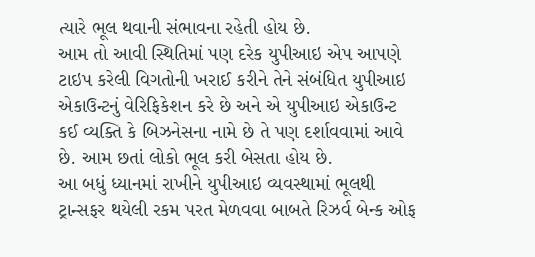ત્યારે ભૂલ થવાની સંભાવના રહેતી હોય છે.
આમ તો આવી સ્થિતિમાં પણ દરેક યુપીઆઇ એપ આપણે ટાઇપ કરેલી વિગતોની ખરાઈ કરીને તેને સંબંધિત યુપીઆઇ એકાઉન્ટનું વેરિફિકેશન કરે છે અને એ યુપીઆઇ એકાઉન્ટ કઈ વ્યક્તિ કે બિઝનેસના નામે છે તે પણ દર્શાવવામાં આવે છે. આમ છતાં લોકો ભૂલ કરી બેસતા હોય છે.
આ બધું ધ્યાનમાં રાખીને યુપીઆઇ વ્યવસ્થામાં ભૂલથી ટ્રાન્સફર થયેલી રકમ પરત મેળવવા બાબતે રિઝર્વ બેન્ક ઓફ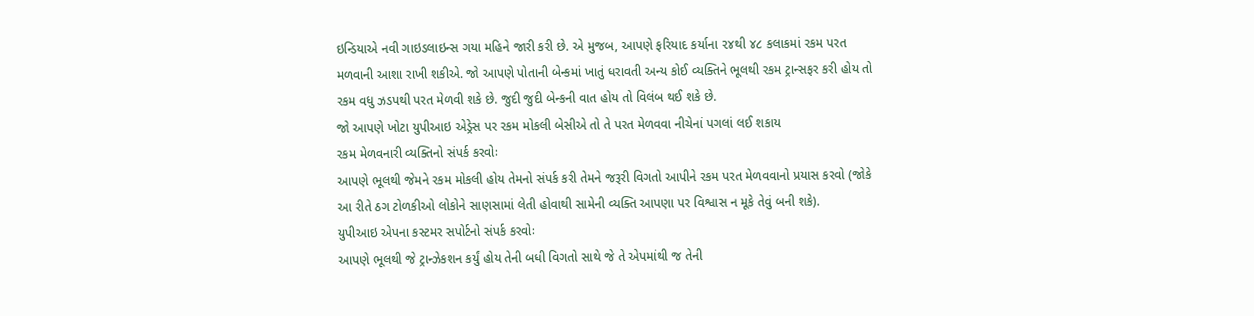ઇન્ડિયાએ નવી ગાઇડલાઇન્સ ગયા મહિને જારી કરી છે. એ મુજબ, આપણે ફરિયાદ કર્યાના ૨૪થી ૪૮ કલાકમાં રકમ પરત મળવાની આશા રાખી શકીએ. જો આપણે પોતાની બેન્કમાં ખાતું ધરાવતી અન્ય કોઈ વ્યક્તિને ભૂલથી રકમ ટ્રાન્સફર કરી હોય તો રકમ વધુ ઝડપથી પરત મેળવી શકે છે. જુદી જુદી બેન્કની વાત હોય તો વિલંબ થઈ શકે છે.
જો આપણે ખોટા યુપીઆઇ એડ્રેસ પર રકમ મોકલી બેસીએ તો તે પરત મેળવવા નીચેનાં પગલાં લઈ શકાય
રકમ મેળવનારી વ્યક્તિનો સંપર્ક કરવોઃ
આપણે ભૂલથી જેમને રકમ મોકલી હોય તેમનો સંપર્ક કરી તેમને જરૂરી વિગતો આપીને રકમ પરત મેળવવાનો પ્રયાસ કરવો (જોકે આ રીતે ઠગ ટોળકીઓ લોકોને સાણસામાં લેતી હોવાથી સામેની વ્યક્તિ આપણા પર વિશ્વાસ ન મૂકે તેવું બની શકે).
યુપીઆઇ એપના કસ્ટમર સપોર્ટનો સંપર્ક કરવોઃ
આપણે ભૂલથી જે ટ્રાન્ઝેકશન કર્યું હોય તેની બધી વિગતો સાથે જે તે એપમાંથી જ તેની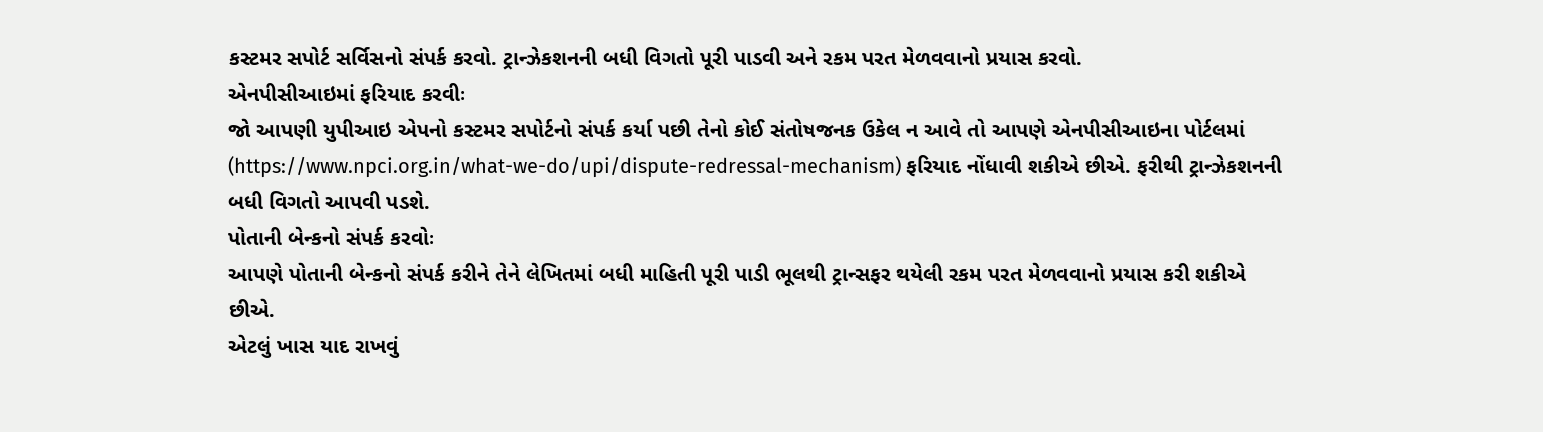કસ્ટમર સપોર્ટ સર્વિસનો સંપર્ક કરવો. ટ્રાન્ઝેકશનની બધી વિગતો પૂરી પાડવી અને રકમ પરત મેળવવાનો પ્રયાસ કરવો.
એનપીસીઆઇમાં ફરિયાદ કરવીઃ
જો આપણી યુપીઆઇ એપનો કસ્ટમર સપોર્ટનો સંપર્ક કર્યા પછી તેનો કોઈ સંતોષજનક ઉકેલ ન આવે તો આપણે એનપીસીઆઇના પોર્ટલમાં (https://www.npci.org.in/what-we-do/upi/dispute-redressal-mechanism) ફરિયાદ નોંધાવી શકીએ છીએ. ફરીથી ટ્રાન્ઝેકશનની બધી વિગતો આપવી પડશે.
પોતાની બેન્કનો સંપર્ક કરવોઃ
આપણે પોતાની બેન્કનો સંપર્ક કરીને તેને લેખિતમાં બધી માહિતી પૂરી પાડી ભૂલથી ટ્રાન્સફર થયેલી રકમ પરત મેળવવાનો પ્રયાસ કરી શકીએ છીએ.
એટલું ખાસ યાદ રાખવું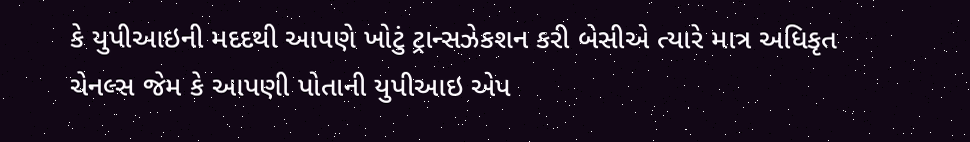કે યુપીઆઇની મદદથી આપણે ખોટું ટ્રાન્સઝેકશન કરી બેસીએ ત્યારે માત્ર અધિકૃત ચેનલ્સ જેમ કે આપણી પોતાની યુપીઆઇ એપ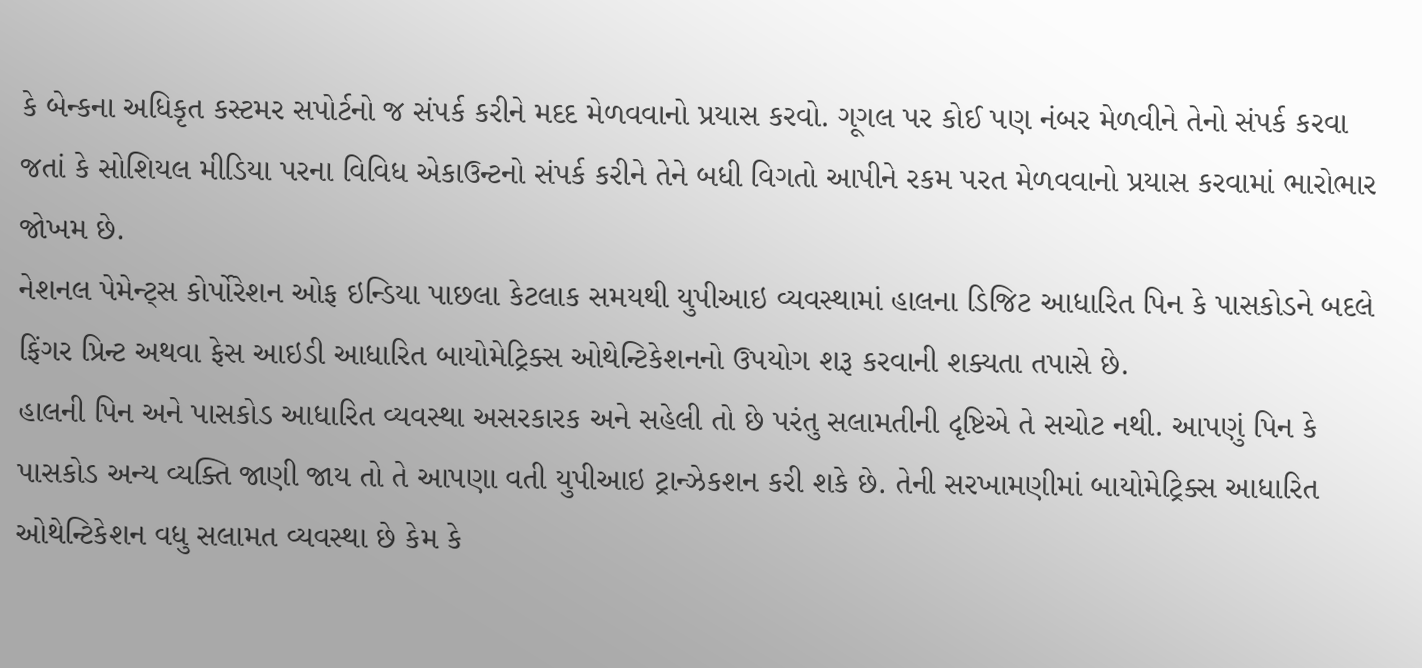કે બેન્કના અધિકૃત કસ્ટમર સપોર્ટનો જ સંપર્ક કરીને મદદ મેળવવાનો પ્રયાસ કરવો. ગૂગલ પર કોઈ પણ નંબર મેળવીને તેનો સંપર્ક કરવા જતાં કે સોશિયલ મીડિયા પરના વિવિધ એકાઉન્ટનો સંપર્ક કરીને તેને બધી વિગતો આપીને રકમ પરત મેળવવાનો પ્રયાસ કરવામાં ભારોભાર જોખમ છે.
નેશનલ પેમેન્ટ્સ કોર્પોરેશન ઓફ ઇન્ડિયા પાછલા કેટલાક સમયથી યુપીઆઇ વ્યવસ્થામાં હાલના ડિજિટ આધારિત પિન કે પાસકોડને બદલે ફિંગર પ્રિન્ટ અથવા ફેસ આઇડી આધારિત બાયોમેટ્રિક્સ ઓથેન્ટિકેશનનો ઉપયોગ શરૂ કરવાની શક્યતા તપાસે છે.
હાલની પિન અને પાસકોડ આધારિત વ્યવસ્થા અસરકારક અને સહેલી તો છે પરંતુ સલામતીની દૃષ્ટિએ તે સચોટ નથી. આપણું પિન કે પાસકોડ અન્ય વ્યક્તિ જાણી જાય તો તે આપણા વતી યુપીઆઇ ટ્રાન્ઝેકશન કરી શકે છે. તેની સરખામણીમાં બાયોમેટ્રિક્સ આધારિત ઓથેન્ટિકેશન વધુ સલામત વ્યવસ્થા છે કેમ કે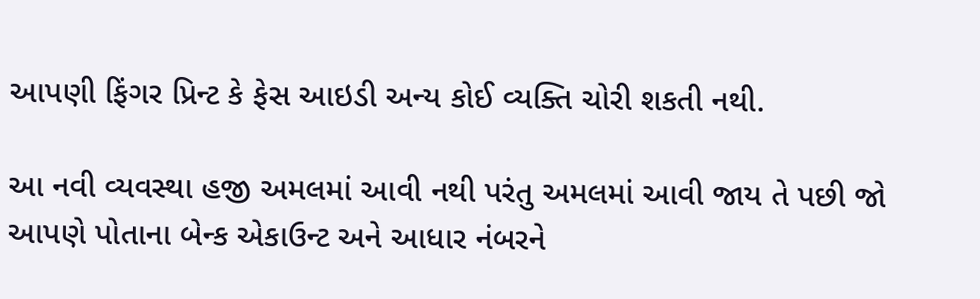આપણી ફિંગર પ્રિન્ટ કે ફેસ આઇડી અન્ય કોઈ વ્યક્તિ ચોરી શકતી નથી.

આ નવી વ્યવસ્થા હજી અમલમાં આવી નથી પરંતુ અમલમાં આવી જાય તે પછી જો આપણે પોતાના બેન્ક એકાઉન્ટ અને આધાર નંબરને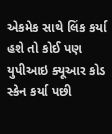એકમેક સાથે લિંક કર્યા હશે તો કોઈ પણ યુપીઆઇ ક્યૂઆર કોડ સ્કેન કર્યા પછી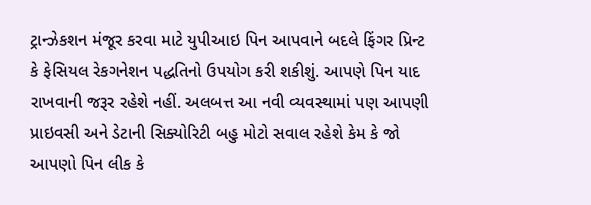ટ્રાન્ઝેકશન મંજૂર કરવા માટે યુપીઆઇ પિન આપવાને બદલે ફિંગર પ્રિન્ટ કે ફેસિયલ રેકગનેશન પદ્ધતિનો ઉપયોગ કરી શકીશું. આપણે પિન યાદ રાખવાની જરૂર રહેશે નહીં. અલબત્ત આ નવી વ્યવસ્થામાં પણ આપણી પ્રાઇવસી અને ડેટાની સિક્યોરિટી બહુ મોટો સવાલ રહેશે કેમ કે જો આપણો પિન લીક કે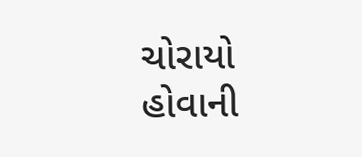ચોરાયો હોવાની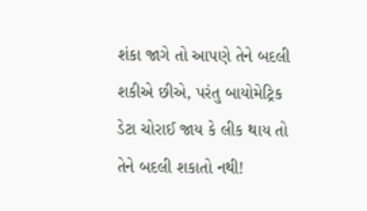શંકા જાગે તો આપણે તેને બદલી શકીએ છીએ, પરંતુ બાયોમેટ્રિક ડેટા ચોરાઈ જાય કે લીક થાય તો તેને બદલી શકાતો નથી!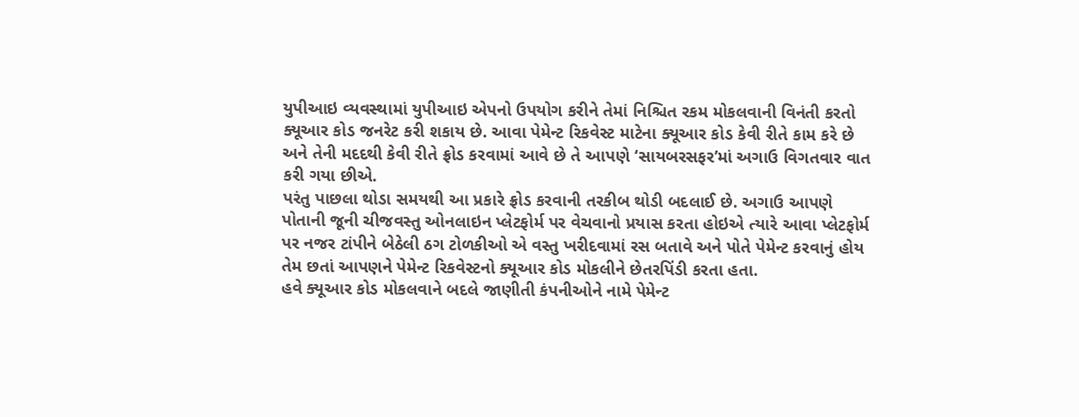યુપીઆઇ વ્યવસ્થામાં યુપીઆઇ એપનો ઉપયોગ કરીને તેમાં નિશ્ચિત રકમ મોકલવાની વિનંતી કરતો ક્યૂઆર કોડ જનરેટ કરી શકાય છે. આવા પેમેન્ટ રિકવેસ્ટ માટેના ક્યૂઆર કોડ કેવી રીતે કામ કરે છે અને તેની મદદથી કેવી રીતે ફ્રોડ કરવામાં આવે છે તે આપણે ‘સાયબરસફર’માં અગાઉ વિગતવાર વાત કરી ગયા છીએ.
પરંતુ પાછલા થોડા સમયથી આ પ્રકારે ફ્રોડ કરવાની તરકીબ થોડી બદલાઈ છે. અગાઉ આપણે પોતાની જૂની ચીજવસ્તુ ઓનલાઇન પ્લેટફોર્મ પર વેચવાનો પ્રયાસ કરતા હોઇએ ત્યારે આવા પ્લેટફોર્મ પર નજર ટાંપીને બેઠેલી ઠગ ટોળકીઓ એ વસ્તુ ખરીદવામાં રસ બતાવે અને પોતે પેમેન્ટ કરવાનું હોય તેમ છતાં આપણને પેમેન્ટ રિકવેસ્ટનો ક્યૂઆર કોડ મોકલીને છેતરપિંડી કરતા હતા.
હવે ક્યૂઆર કોડ મોકલવાને બદલે જાણીતી કંપનીઓને નામે પેમેન્ટ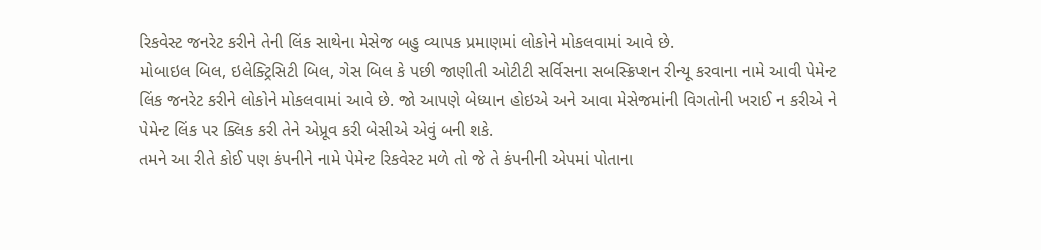રિકવેસ્ટ જનરેટ કરીને તેની લિંક સાથેના મેસેજ બહુ વ્યાપક પ્રમાણમાં લોકોને મોકલવામાં આવે છે.
મોબાઇલ બિલ, ઇલેક્ટ્રિસિટી બિલ, ગેસ બિલ કે પછી જાણીતી ઓટીટી સર્વિસના સબસ્ક્રિપ્શન રીન્યૂ કરવાના નામે આવી પેમેન્ટ લિંક જનરેટ કરીને લોકોને મોકલવામાં આવે છે. જો આપણે બેધ્યાન હોઇએ અને આવા મેસેજમાંની વિગતોની ખરાઈ ન કરીએ ને પેમેન્ટ લિંક પર ક્લિક કરી તેને એપ્રૂવ કરી બેસીએ એવું બની શકે.
તમને આ રીતે કોઈ પણ કંપનીને નામે પેમેન્ટ રિકવેસ્ટ મળે તો જે તે કંપનીની એપમાં પોતાના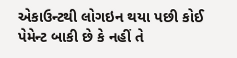એકાઉન્ટથી લોગઇન થયા પછી કોઈ પેમેન્ટ બાકી છે કે નહીં તે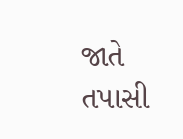જાતે તપાસી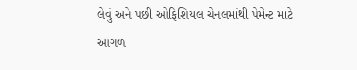લેવું અને પછી ઓફિશિયલ ચેનલમાંથી પેમેન્ટ માટે આગળ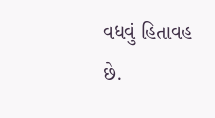વધવું હિતાવહ છે.